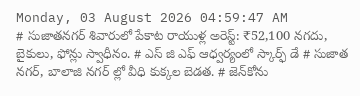Monday, 03 August 2026 04:59:47 AM
# సుజాతనగర్ శివారులో పేకాట రాయుళ్ల అరెస్ట్: ₹52,100 నగదు, బైకులు, ఫోన్లు స్వాధీనం. # ఎస్ జి ఎఫ్ ఆధ్వర్యంలో స్కార్ఫ్ డే # సుజాత నగర్, బాలాజి నగర్ ల్లో వీధి కుక్కల బెడత. # జెన్‌కోను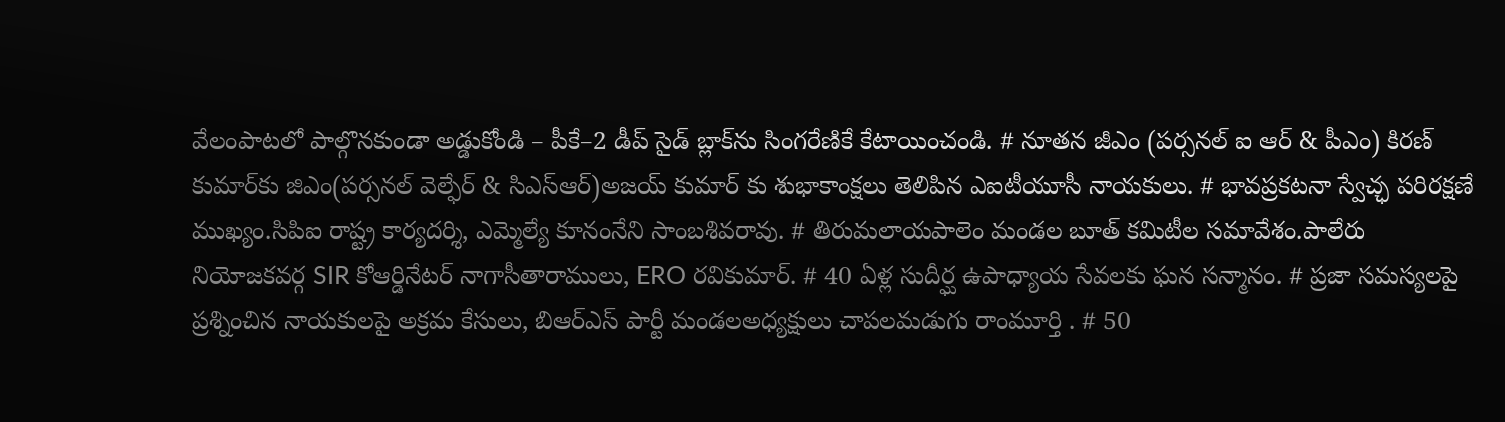వేలంపాటలో పాల్గొనకుండా అడ్డుకోండి – పీకే–2 డీప్ సైడ్ బ్లాక్‌ను సింగరేణికే కేటాయించండి. # నూతన జీఎం (పర్సనల్ ఐ ఆర్ & పీఎం) కిరణ్ కుమార్‌కు జిఎం(పర్సనల్ వెల్ఫేర్ & సిఎస్ఆర్)అజయ్ కుమార్ కు శుభాకాంక్షలు తెలిపిన ఎఐటీయూసీ నాయకులు. # భావప్రకటనా స్వేచ్ఛ పరిరక్షణే ముఖ్యం.సిపిఐ రాష్ట్ర కార్యదర్శి, ఎమ్మెల్యే కూనంనేని సాంబశివరావు. # తిరుమలాయపాలెం మండల బూత్ కమిటీల సమావేశం.పాలేరు నియోజకవర్గ SIR కోఆర్డినేటర్ నాగాసీతారాములు, ERO రవికుమార్. # 40 ఏళ్ల సుదీర్ఘ ఉపాధ్యాయ సేవలకు ఘన సన్మానం. # ప్రజా సమస్యలపై ప్రశ్నించిన నాయకులపై అక్రమ కేసులు, బిఆర్ఎస్ పార్టీ మండలఅధ్యక్షులు చాపలమడుగు రాంమూర్తి . # 50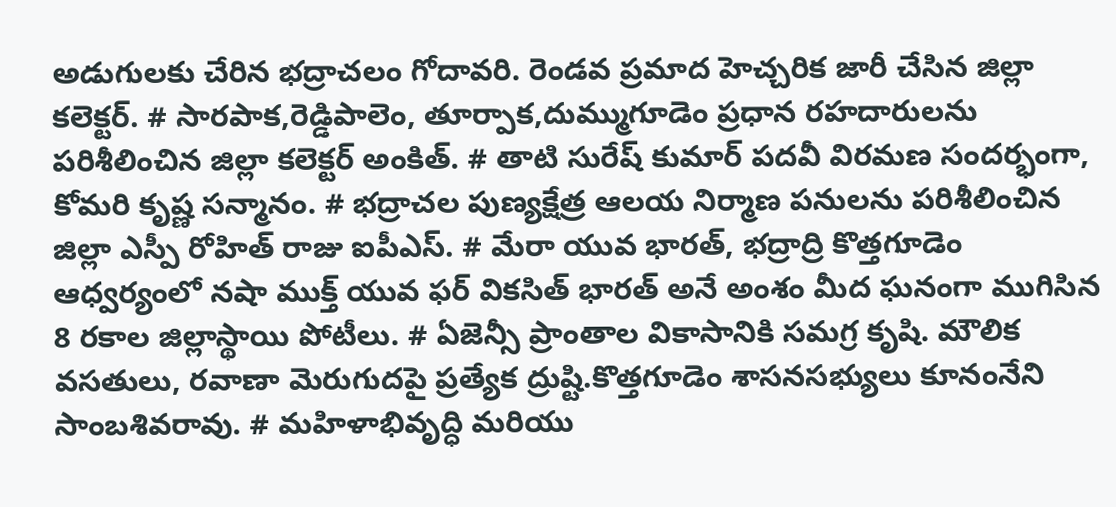అడుగులకు చేరిన భద్రాచలం గోదావరి. రెండవ ప్రమాద హెచ్చరిక జారీ చేసిన జిల్లా కలెక్టర్. # సారపాక,రెడ్డిపాలెం, తూర్పాక,దుమ్ముగూడెం ప్రధాన రహదారులను పరిశీలించిన జిల్లా కలెక్టర్ అంకిత్. # తాటి సురేష్ కుమార్ పదవీ విరమణ సందర్భంగా, కోమరి కృష్ణ సన్మానం. # భద్రాచల పుణ్యక్షేత్ర ఆలయ నిర్మాణ పనులను పరిశీలించిన జిల్లా ఎస్పీ రోహిత్ రాజు ఐపీఎస్. # మేరా యువ భారత్, భద్రాద్రి కొత్తగూడెం ఆధ్వర్యంలో నషా ముక్త్ యువ ఫర్ వికసిత్ భారత్ అనే అంశం మీద ఘనంగా ముగిసిన 8 రకాల జిల్లాస్థాయి పోటీలు. # ఏజెన్సీ ప్రాంతాల వికాసానికి సమగ్ర కృషి. మౌలిక వసతులు, రవాణా మెరుగుదపై ప్రత్యేక ద్రుష్టి.కొత్తగూడెం శాసనసభ్యులు కూనంనేని సాంబశివరావు. # మహిళాభివృద్ధి మరియు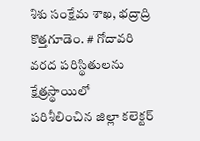శిశు సంక్షేమ శాఖ, భద్రాద్రి కొత్తగూడెం. # గోదావరి వరద పరిస్థితులను క్షేత్రస్థాయిలో పరిశీలించిన జిల్లా కలెక్టర్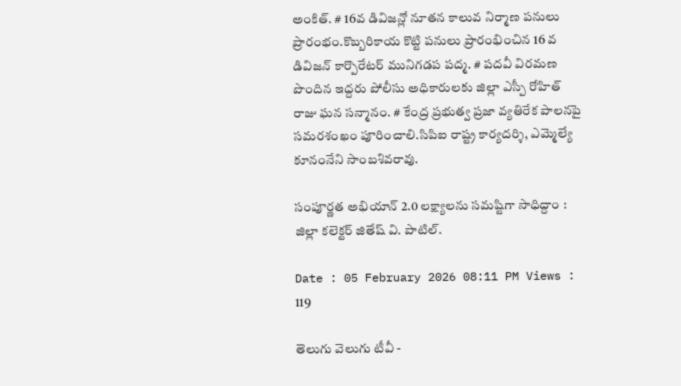అంకిత్. # 16వ డివిజన్లో నూతన కాలువ నిర్మాణ పనులు ప్రారంభం.కొబ్బరికాయ కొట్టి పనులు ప్రారంభించిన 16 వ డివిజన్ కార్పొరేటర్ మునిగడప పద్మ. # పదవీ విరమణ పొందిన ఇద్దరు పోలీసు అధికారులకు జిల్లా ఎస్పీ రోహిత్ రాజు ఘన సన్మానం. # కేంద్ర ప్రభుత్వ ప్రజా వ్యతిరేక పాలనపై సమరశంఖం పూరించాలి.సిపిఐ రాష్ట్ర కార్యదర్శి, ఎమ్మెల్యే కూనంనేని సాంబశివరావు.

సంపూర్ణత అభియాన్‌ 2.0 లక్ష్యాలను సమష్టిగా సాధిద్దాం : జిల్లా కలెక్టర్ జితేష్ వి. పాటిల్.

Date : 05 February 2026 08:11 PM Views : 119

తెలుగు వెలుగు టీవీ -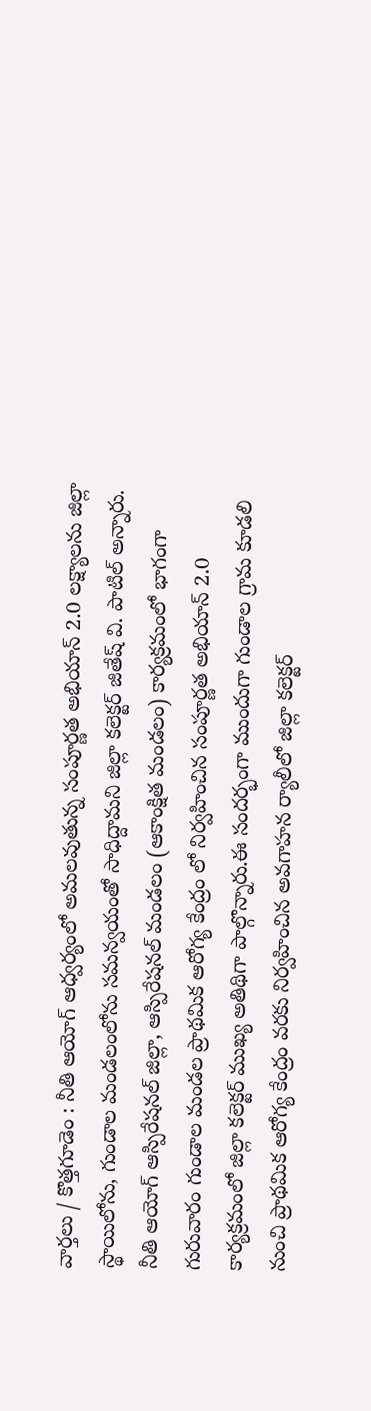వార్తలు / కొత్తగూడెం : నీతి ఆయోగ్‌ ఆధ్వర్యంలో అమలవుతున్న సంపూర్ణత అభియాన్‌ 2.0 లక్ష్యాలను జిల్లా స్థాయిలోను, గుండాల మండలంలోను సమన్వయంతో సాధిద్దామని జిల్లా కలెక్టర్ జితేష్ వి. పాటిల్ అన్నారు. నీతి ఆయోగ్‌ ఆస్పిరేషనల్ జిల్లా, ఆస్పిరేషనల్ మండలం (ఆకాంక్షిత మండలం) కార్యక్రమంలో భాగంగా గురువారం గుండాల మండల ప్రాథమిక ఆరోగ్య కేంద్రం లో నిర్వహించిన సంపూర్ణత అభియాన్‌ 2.0 కార్యక్రమంలో జిల్లా కలెక్టర్ ముఖ్య అతిథిగా పాల్గొన్నారు.ఈ సందర్భంగా ముందుగా గుండాల గ్రామ కూడలి నుంచి ప్రాథమిక ఆరోగ్య కేంద్రం వరకు నిర్వహించిన అవగాహన ర్యాలీలో జిల్లా కలెక్టర్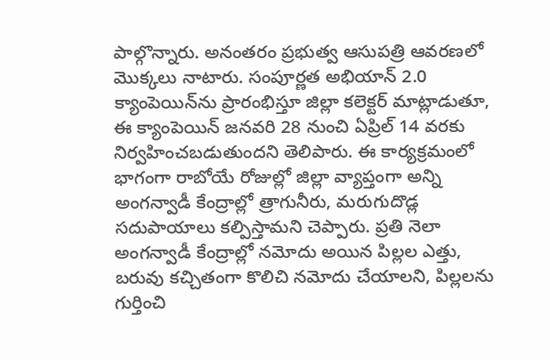పాల్గొన్నారు. అనంతరం ప్రభుత్వ ఆసుపత్రి ఆవరణలో మొక్కలు నాటారు. సంపూర్ణత అభియాన్‌ 2.0 క్యాంపెయిన్‌ను ప్రారంభిస్తూ జిల్లా కలెక్టర్ మాట్లాడుతూ, ఈ క్యాంపెయిన్‌ జనవరి 28 నుంచి ఏప్రిల్ 14 వరకు నిర్వహించబడుతుందని తెలిపారు. ఈ కార్యక్రమంలో భాగంగా రాబోయే రోజుల్లో జిల్లా వ్యాప్తంగా అన్ని అంగన్వాడీ కేంద్రాల్లో త్రాగునీరు, మరుగుదొడ్ల సదుపాయాలు కల్పిస్తామని చెప్పారు. ప్రతి నెలా అంగన్వాడీ కేంద్రాల్లో నమోదు అయిన పిల్లల ఎత్తు, బరువు కచ్చితంగా కొలిచి నమోదు చేయాలని, పిల్లలను గుర్తించి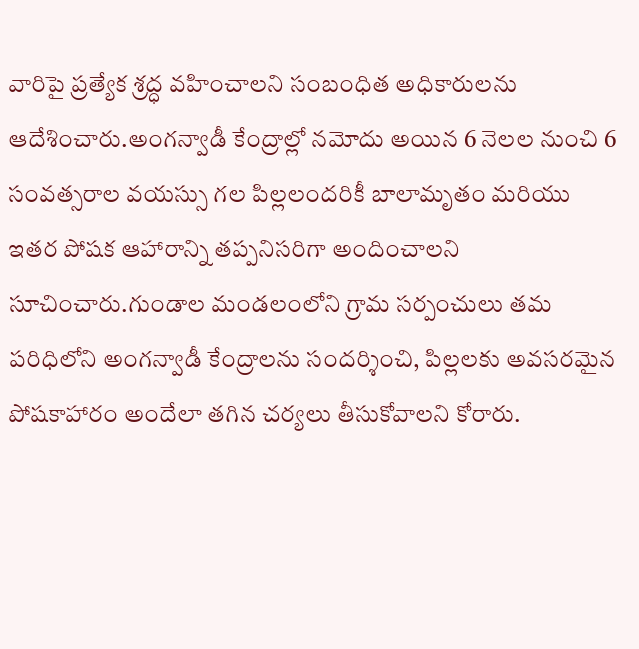వారిపై ప్రత్యేక శ్రద్ధ వహించాలని సంబంధిత అధికారులను ఆదేశించారు.అంగన్వాడీ కేంద్రాల్లో నమోదు అయిన 6 నెలల నుంచి 6 సంవత్సరాల వయస్సు గల పిల్లలందరికీ బాలామృతం మరియు ఇతర పోషక ఆహారాన్ని తప్పనిసరిగా అందించాలని సూచించారు.గుండాల మండలంలోని గ్రామ సర్పంచులు తమ పరిధిలోని అంగన్వాడీ కేంద్రాలను సందర్శించి, పిల్లలకు అవసరమైన పోషకాహారం అందేలా తగిన చర్యలు తీసుకోవాలని కోరారు.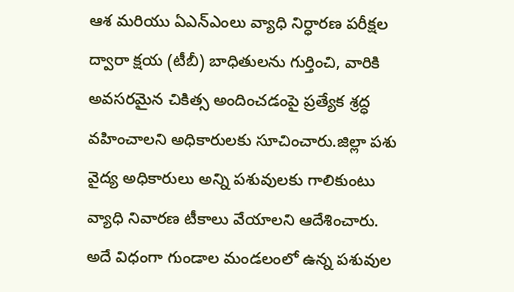ఆశ మరియు ఏఎన్ఎంలు వ్యాధి నిర్ధారణ పరీక్షల ద్వారా క్షయ (టీబీ) బాధితులను గుర్తించి, వారికి అవసరమైన చికిత్స అందించడంపై ప్రత్యేక శ్రద్ధ వహించాలని అధికారులకు సూచించారు.జిల్లా పశు వైద్య అధికారులు అన్ని పశువులకు గాలికుంటు వ్యాధి నివారణ టీకాలు వేయాలని ఆదేశించారు. అదే విధంగా గుండాల మండలంలో ఉన్న పశువుల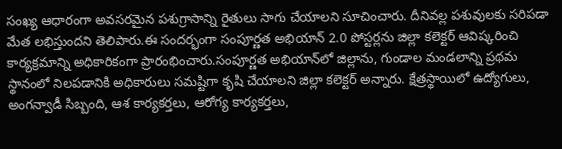సంఖ్య ఆధారంగా అవసరమైన పశుగ్రాసాన్ని రైతులు సాగు చేయాలని సూచించారు. దీనివల్ల పశువులకు సరిపడా మేత లభిస్తుందని తెలిపారు.ఈ సందర్భంగా సంపూర్ణత అభియాన్‌ 2.0 పోస్టర్లను జిల్లా కలెక్టర్ ఆవిష్కరించి కార్యక్రమాన్ని అధికారికంగా ప్రారంభించారు.సంపూర్ణత అభియాన్‌లో జిల్లాను, గుండాల మండలాన్ని ప్రథమ స్థానంలో నిలపడానికి అధికారులు సమష్టిగా కృషి చేయాలని జిల్లా కలెక్టర్ అన్నారు. క్షేత్రస్థాయిలో ఉద్యోగులు, అంగన్వాడీ సిబ్బంది, ఆశ కార్యకర్తలు, ఆరోగ్య కార్యకర్తలు,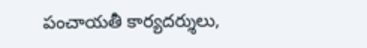పంచాయతీ కార్యదర్శులు,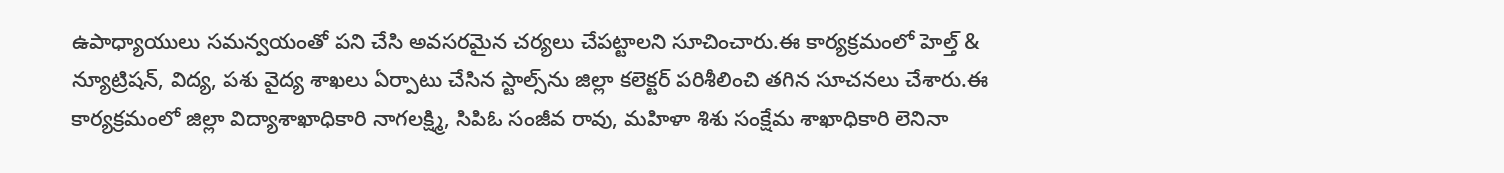ఉపాధ్యాయులు సమన్వయంతో పని చేసి అవసరమైన చర్యలు చేపట్టాలని సూచించారు.ఈ కార్యక్రమంలో హెల్త్ & న్యూట్రిషన్, విద్య, పశు వైద్య శాఖలు ఏర్పాటు చేసిన స్టాల్స్‌ను జిల్లా కలెక్టర్ పరిశీలించి తగిన సూచనలు చేశారు.ఈ కార్యక్రమంలో జిల్లా విద్యాశాఖాధికారి నాగలక్ష్మి, సిపిఓ సంజీవ రావు, మహిళా శిశు సంక్షేమ శాఖాధికారి లెనినా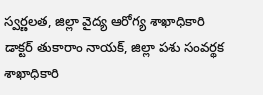స్వర్ణలత, జిల్లా వైద్య ఆరోగ్య శాఖాధికారి డాక్టర్ తుకారాం నాయక్, జిల్లా పశు సంవర్థక శాఖాధికారి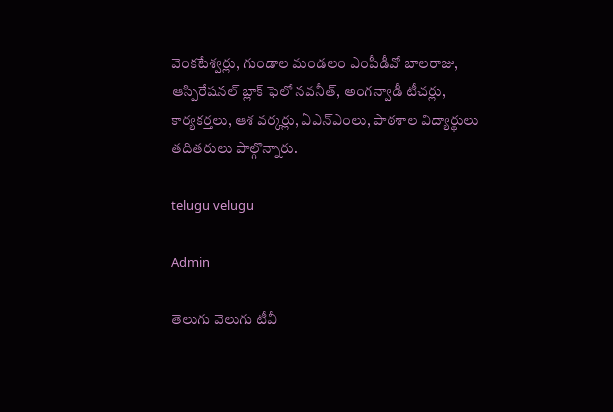వెంకటేశ్వర్లు, గుండాల మండలం ఎంపీడీవో బాలరాజు, ఆస్పిరేషనల్ బ్లాక్ ఫెలో నవనీత్, అంగన్వాడీ టీచర్లు, కార్యకర్తలు, ఆశ వర్కర్లు, ఏఎన్ఎంలు, పాఠశాల విద్యార్థులు తదితరులు పాల్గొన్నారు.

telugu velugu

Admin

తెలుగు వెలుగు టీవీ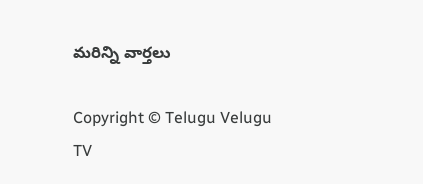మరిన్ని వార్తలు

Copyright © Telugu Velugu TV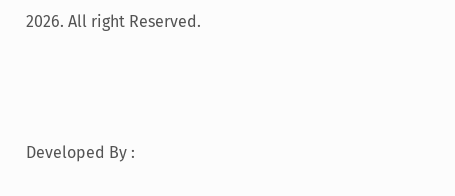2026. All right Reserved.



Developed By :